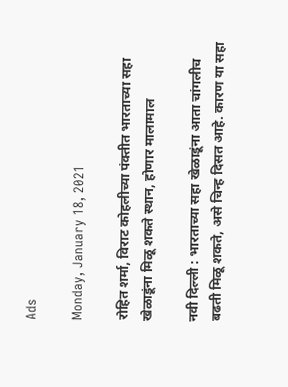Ads

Monday, January 18, 2021

रोहित शर्मा, विराट कोहलीच्या पंक्तीत भारताच्या सहा खेळाडूंना मिळू शकते स्थान, होणार मालामाल

नवी दिल्ली : भारताच्या सहा खेळाडूंना आता चांगलीच बढती मिळू शकते, असे चिन्ह दिसत आहे. कारण या सहा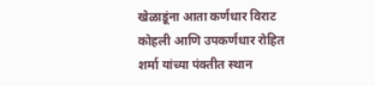खेळाडूंना आता कर्णधार विराट कोहली आणि उपकर्णधार रोहित शर्मा यांच्या पंक्तीत स्थान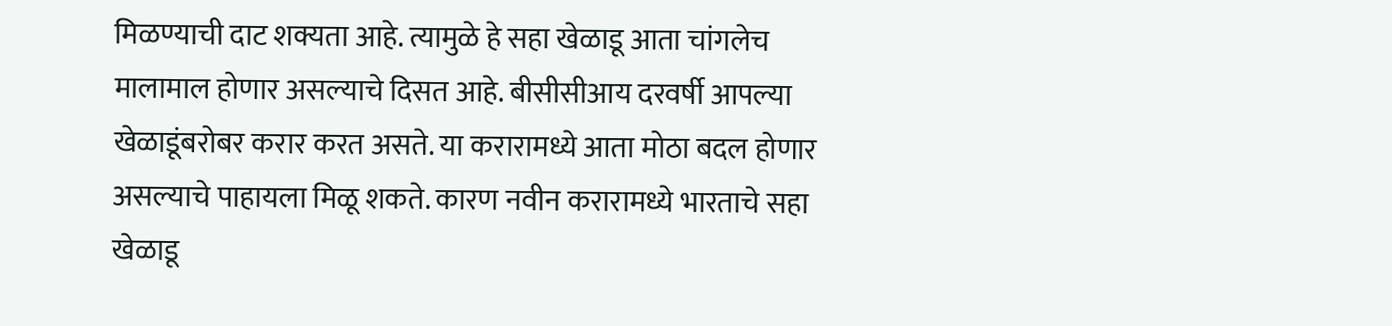मिळण्याची दाट शक्यता आहे. त्यामुळे हे सहा खेळाडू आता चांगलेच मालामाल होणार असल्याचे दिसत आहे. बीसीसीआय दरवर्षी आपल्या खेळाडूंबरोबर करार करत असते. या करारामध्ये आता मोठा बदल होणार असल्याचे पाहायला मिळू शकते. कारण नवीन करारामध्ये भारताचे सहा खेळाडू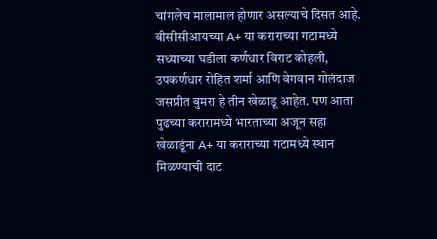चांगलेच मालामाल होणार असल्याचे दिसत आहे. बीसीसीआयच्या A+ या कराराच्या गटामध्ये सध्याच्या घडीला कर्णधार विराट कोहली, उपकर्णधार रोहित शर्मा आणि वेगवान गोलंदाज जसप्रीत बुमरा हे तीन खेळाडू आहेत. पण आता पुढच्या करारामध्ये भारताच्या अजून सहा खेळाडूंना A+ या कराराच्या गटामध्ये स्थान मिळण्याची दाट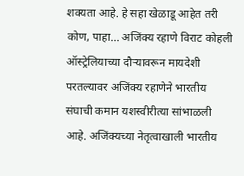शक्यता आहे. हे सहा खेळाडू आहेत तरी कोण, पाहा... अजिंक्य रहाणे विराट कोहली ऑस्ट्रेलियाच्या दौऱ्यावरून मायदेशी परतल्यावर अजिंक्य रहाणेने भारतीय संघाची कमान यशस्वीरीत्या सांभाळली आहे. अजिंक्यच्या नेतृत्वाखाली भारतीय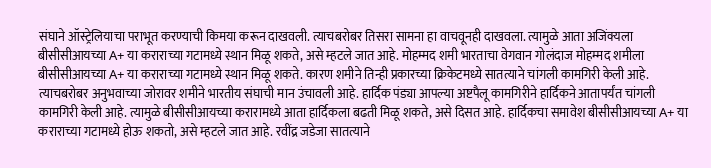संघाने ऑस्ट्रेलियाचा पराभूत करण्याची किमया करून दाखवली. त्याचबरोबर तिसरा सामना हा वाचवूनही दाखवला. त्यामुळे आता अजिंक्यला बीसीसीआयच्या A+ या कराराच्या गटामध्ये स्थान मिळू शकते, असे म्हटले जात आहे. मोहम्मद शमी भारताचा वेगवान गोलंदाज मोहम्मद शमीला बीसीसीआयच्या A+ या कराराच्या गटामध्ये स्थान मिळू शकते. कारण शमीने तिन्ही प्रकारच्या क्रिकेटमध्ये सातत्याने चांगली कामगिरी केली आहे. त्याचबरोबर अनुभवाच्या जोरावर शमीने भारतीय संघाची मान उंचावली आहे. हार्दिक पंड्या आपल्या अष्टपैलू कामगिरीने हार्दिकने आतापर्यंत चांगली कामगिरी केली आहे. त्यामुळे बीसीसीआयच्या करारामध्ये आता हार्दिकला बढती मिळू शकते, असे दिसत आहे. हार्दिकचा समावेश बीसीसीआयच्या A+ या कराराच्या गटामध्ये होऊ शकतो, असे म्हटले जात आहे. रवींद्र जडेजा सातत्याने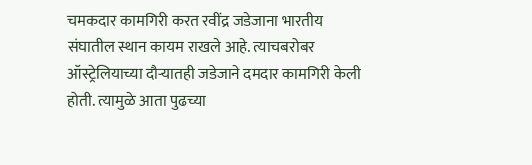चमकदार कामगिरी करत रवींद्र जडेजाना भारतीय संघातील स्थान कायम राखले आहे. त्याचबरोबर ऑस्ट्रेलियाच्या दौऱ्यातही जडेजाने दमदार कामगिरी केली होती. त्यामुळे आता पुढच्या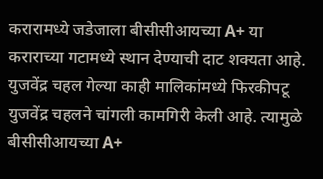करारामध्ये जडेजाला बीसीसीआयच्या A+ या कराराच्या गटामध्ये स्थान देण्याची दाट शक्यता आहे. युजवेंद्र चहल गेल्या काही मालिकांमध्ये फिरकीपटू युजवेंद्र चहलने चांगली कामगिरी केली आहे. त्यामुळे बीसीसीआयच्या A+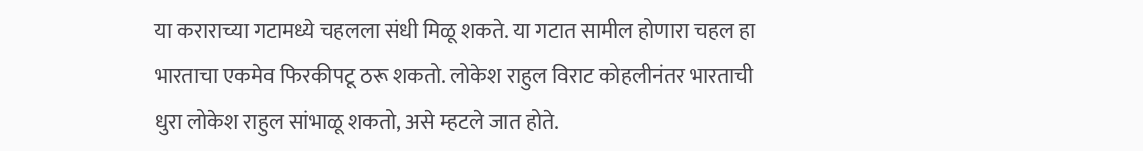या कराराच्या गटामध्ये चहलला संधी मिळू शकते. या गटात सामील होणारा चहल हा भारताचा एकमेव फिरकीपटू ठरू शकतो. लोकेश राहुल विराट कोहलीनंतर भारताची धुरा लोकेश राहुल सांभाळू शकतो, असे म्हटले जात होते.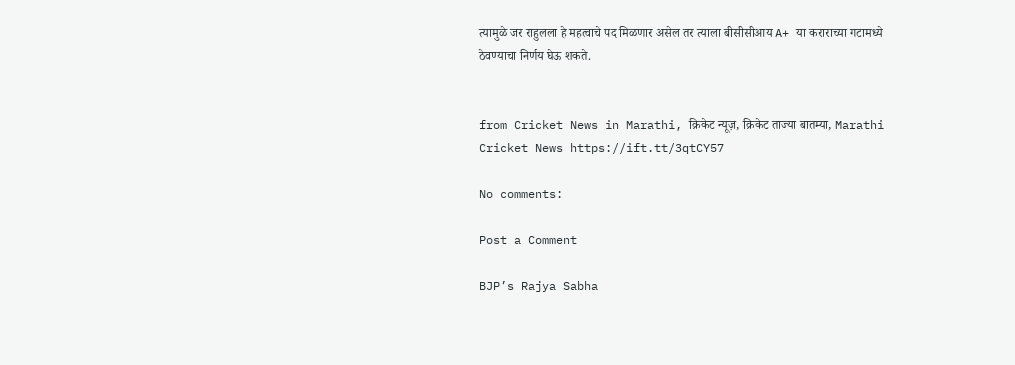त्यामुळे जर राहुलला हे महत्वाचे पद मिळणार असेल तर त्याला बीसीसीआय A+ या कराराच्या गटामध्ये ठेवण्याचा निर्णय घेऊ शकते.


from Cricket News in Marathi, क्रिकेट न्यूज़, क्रिकेट ताज्या बातम्या, Marathi Cricket News https://ift.tt/3qtCY57

No comments:

Post a Comment

BJP’s Rajya Sabha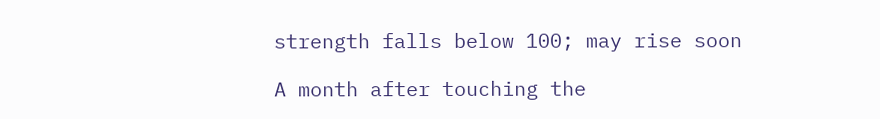strength falls below 100; may rise soon

A month after touching the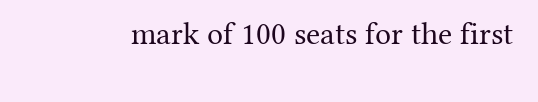mark of 100 seats for the first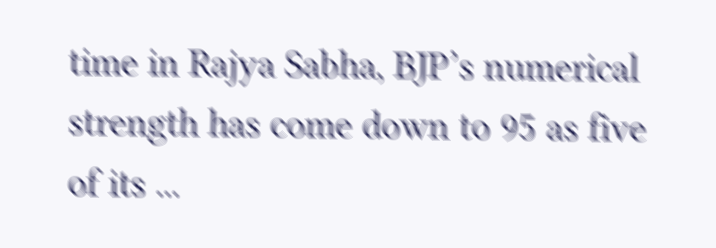time in Rajya Sabha, BJP’s numerical strength has come down to 95 as five of its ...